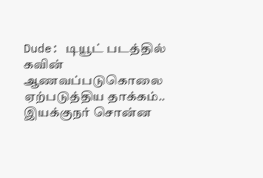Dude: டியூட் படத்தில் கவின் ஆணவப்படுகொலை ஏற்படுத்திய தாக்கம்.. இயக்குநர் சொன்ன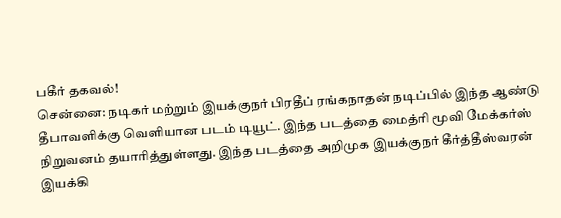பகீர் தகவல்!
சென்னை: நடிகர் மற்றும் இயக்குநர் பிரதீப் ரங்கநாதன் நடிப்பில் இந்த ஆண்டு தீபாவளிக்கு வெளியான படம் டியூட். இந்த படத்தை மைத்ரி மூவி மேக்கர்ஸ் நிறுவனம் தயாரித்துள்ளது. இந்த படத்தை அறிமுக இயக்குநர் கீர்த்தீஸ்வரன் இயக்கி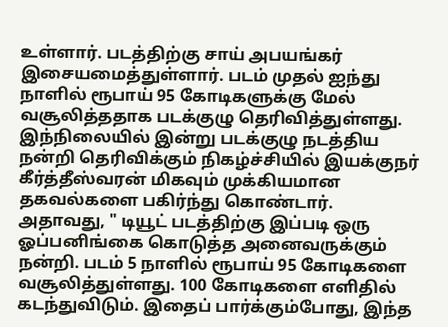உள்ளார். படத்திற்கு சாய் அபயங்கர் இசையமைத்துள்ளார். படம் முதல் ஐந்து நாளில் ரூபாய் 95 கோடிகளுக்கு மேல் வசூலித்ததாக படக்குழு தெரிவித்துள்ளது. இந்நிலையில் இன்று படக்குழு நடத்திய நன்றி தெரிவிக்கும் நிகழ்ச்சியில் இயக்குநர் கீர்த்தீஸ்வரன் மிகவும் முக்கியமான தகவல்களை பகிர்ந்து கொண்டார்.
அதாவது, " டியூட் படத்திற்கு இப்படி ஒரு ஓப்பனிங்கை கொடுத்த அனைவருக்கும் நன்றி. படம் 5 நாளில் ரூபாய் 95 கோடிகளை வசூலித்துள்ளது. 100 கோடிகளை எளிதில் கடந்துவிடும். இதைப் பார்க்கும்போது, இந்த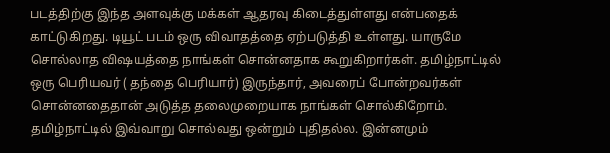படத்திற்கு இந்த அளவுக்கு மக்கள் ஆதரவு கிடைத்துள்ளது என்பதைக் காட்டுகிறது. டியூட் படம் ஒரு விவாதத்தை ஏற்படுத்தி உள்ளது. யாருமே சொல்லாத விஷயத்தை நாங்கள் சொன்னதாக கூறுகிறார்கள். தமிழ்நாட்டில் ஒரு பெரியவர் ( தந்தை பெரியார்) இருந்தார், அவரைப் போன்றவர்கள் சொன்னதைதான் அடுத்த தலைமுறையாக நாங்கள் சொல்கிறோம். தமிழ்நாட்டில் இவ்வாறு சொல்வது ஒன்றும் புதிதல்ல. இன்னமும்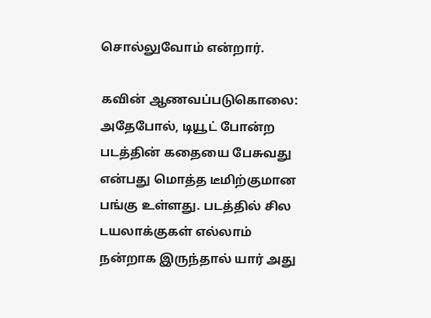சொல்லுவோம் என்றார்.

கவின் ஆணவப்படுகொலை: அதேபோல், டியூட் போன்ற படத்தின் கதையை பேசுவது என்பது மொத்த டீமிற்குமான பங்கு உள்ளது. படத்தில் சில டயலாக்குகள் எல்லாம் நன்றாக இருந்தால் யார் அது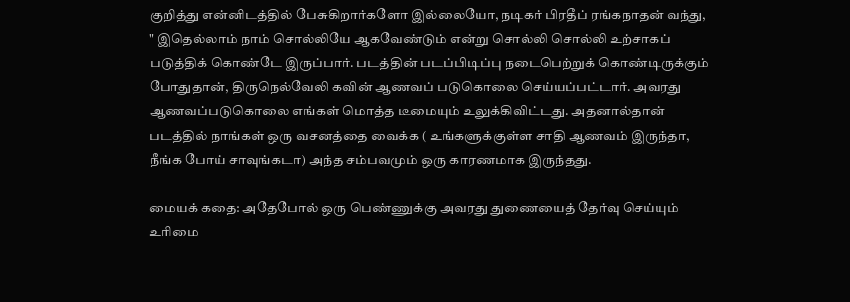குறித்து என்னிடத்தில் பேசுகிறார்களோ இல்லையோ, நடிகர் பிரதீப் ரங்கநாதன் வந்து, " இதெல்லாம் நாம் சொல்லியே ஆகவேண்டும் என்று சொல்லி சொல்லி உற்சாகப் படுத்திக் கொண்டே இருப்பார். படத்தின் படப்பிடிப்பு நடைபெற்றுக் கொண்டிருக்கும் போதுதான், திருநெல்வேலி கவின் ஆணவப் படுகொலை செய்யப்பட்டார். அவரது ஆணவப்படுகொலை எங்கள் மொத்த டீமையும் உலுக்கிவிட்டது. அதனால்தான் படத்தில் நாங்கள் ஒரு வசனத்தை வைக்க ( உங்களுக்குள்ள சாதி ஆணவம் இருந்தா, நீங்க போய் சாவுங்கடா) அந்த சம்பவமும் ஒரு காரணமாக இருந்தது.

மையக் கதை: அதேபோல் ஒரு பெண்ணுக்கு அவரது துணையைத் தேர்வு செய்யும் உரிமை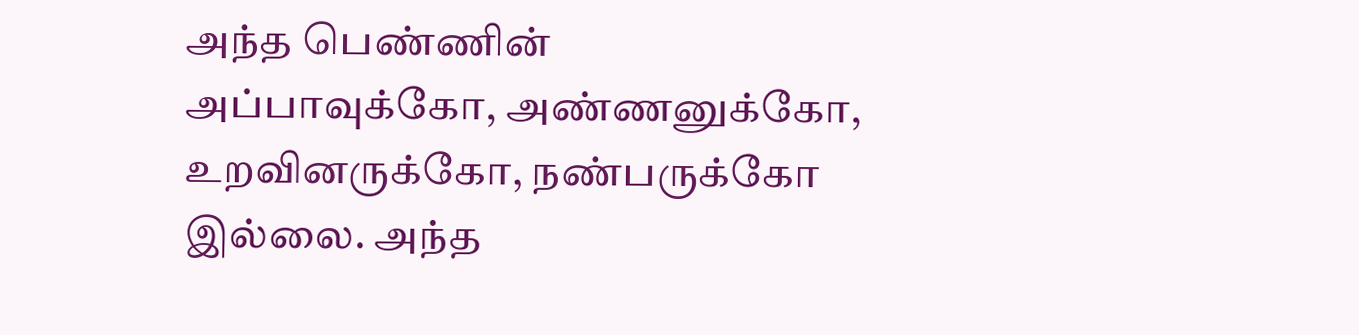அந்த பெண்ணின் அப்பாவுக்கோ, அண்ணனுக்கோ, உறவினருக்கோ, நண்பருக்கோ இல்லை. அந்த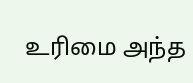உரிமை அந்த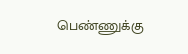பெண்ணுக்கு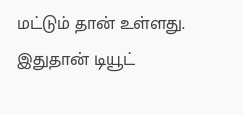மட்டும் தான் உள்ளது. இதுதான் டியூட்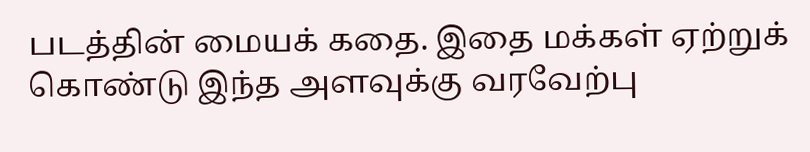படத்தின் மையக் கதை. இதை மக்கள் ஏற்றுக் கொண்டு இந்த அளவுக்கு வரவேற்பு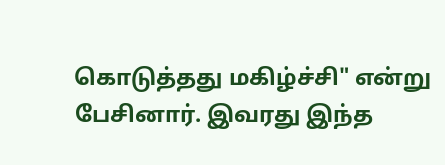கொடுத்தது மகிழ்ச்சி" என்று பேசினார். இவரது இந்த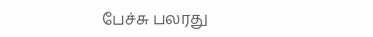பேச்சு பலரது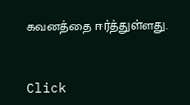கவனத்தை ஈர்த்துள்ளது.


Click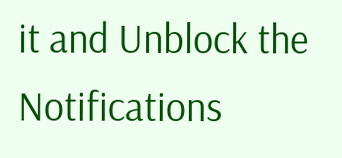it and Unblock the Notifications